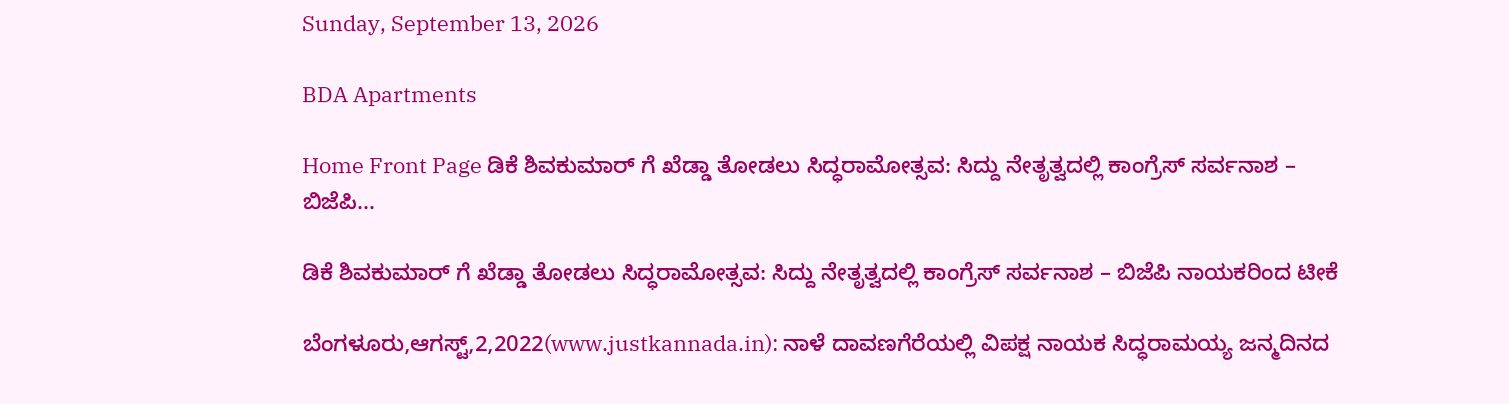Sunday, September 13, 2026

BDA Apartments

Home Front Page ಡಿಕೆ ಶಿವಕುಮಾರ್ ಗೆ ಖೆಡ್ಡಾ ತೋಡಲು ಸಿದ್ಧರಾಮೋತ್ಸವ: ಸಿದ್ದು ನೇತೃತ್ವದಲ್ಲಿ ಕಾಂಗ್ರೆಸ್ ಸರ್ವನಾಶ – ಬಿಜೆಪಿ...

ಡಿಕೆ ಶಿವಕುಮಾರ್ ಗೆ ಖೆಡ್ಡಾ ತೋಡಲು ಸಿದ್ಧರಾಮೋತ್ಸವ: ಸಿದ್ದು ನೇತೃತ್ವದಲ್ಲಿ ಕಾಂಗ್ರೆಸ್ ಸರ್ವನಾಶ – ಬಿಜೆಪಿ ನಾಯಕರಿಂದ ಟೀಕೆ

ಬೆಂಗಳೂರು,ಆಗಸ್ಟ್,2,2022(www.justkannada.in): ನಾಳೆ ದಾವಣಗೆರೆಯಲ್ಲಿ ವಿಪಕ್ಷ ನಾಯಕ ಸಿದ್ಧರಾಮಯ್ಯ ಜನ್ಮದಿನದ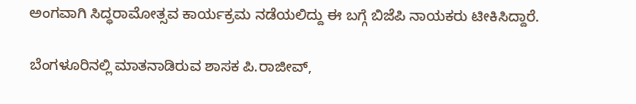ಅಂಗವಾಗಿ ಸಿದ್ಧರಾಮೋತ್ಸವ ಕಾರ್ಯಕ್ರಮ ನಡೆಯಲಿದ್ದು ಈ ಬಗ್ಗೆ ಬಿಜೆಪಿ ನಾಯಕರು ಟೀಕಿಸಿದ್ದಾರೆ.

ಬೆಂಗಳೂರಿನಲ್ಲಿ ಮಾತನಾಡಿರುವ ಶಾಸಕ ಪಿ.ರಾಜೀವ್,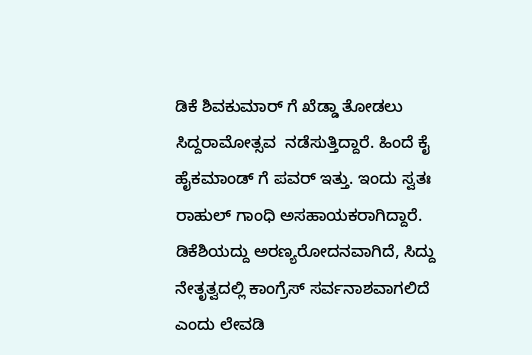ಡಿಕೆ ಶಿವಕುಮಾರ್ ಗೆ ಖೆಡ್ಡಾ ತೋಡಲು ಸಿದ್ದರಾಮೋತ್ಸವ  ನಡೆಸುತ್ತಿದ್ದಾರೆ. ಹಿಂದೆ ಕೈ ಹೈಕಮಾಂಡ್ ಗೆ ಪವರ್ ಇತ್ತು. ಇಂದು ಸ್ವತಃ ರಾಹುಲ್ ಗಾಂಧಿ ಅಸಹಾಯಕರಾಗಿದ್ದಾರೆ. ಡಿಕೆಶಿಯದ್ದು ಅರಣ್ಯರೋದನವಾಗಿದೆ, ಸಿದ್ದು ನೇತೃತ್ವದಲ್ಲಿ ಕಾಂಗ್ರೆಸ್ ಸರ್ವನಾಶವಾಗಲಿದೆ ಎಂದು ಲೇವಡಿ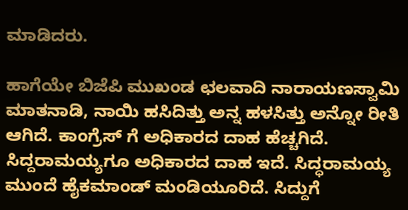ಮಾಡಿದರು.

ಹಾಗೆಯೇ ಬಿಜೆಪಿ ಮುಖಂಡ ಛಲವಾದಿ ನಾರಾಯಣಸ್ವಾಮಿ ಮಾತನಾಡಿ, ನಾಯಿ ಹಸಿದಿತ್ತು ಅನ್ನ ಹಳಸಿತ್ತು ಅನ್ನೋ ರೀತಿ ಆಗಿದೆ. ಕಾಂಗ್ರೆಸ್ ಗೆ ಅಧಿಕಾರದ ದಾಹ ಹೆಚ್ಚಗಿದೆ. ಸಿದ್ದರಾಮಯ್ಯಗೂ ಅಧಿಕಾರದ ದಾಹ ಇದೆ. ಸಿದ್ಧರಾಮಯ್ಯ  ಮುಂದೆ ಹೈಕಮಾಂಡ್ ಮಂಡಿಯೂರಿದೆ. ಸಿದ್ದುಗೆ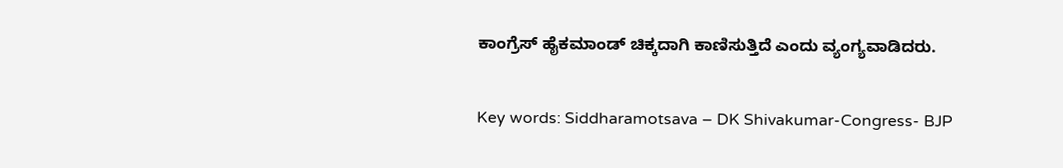ಕಾಂಗ್ರೆಸ್ ಹೈಕಮಾಂಡ್ ಚಿಕ್ಕದಾಗಿ ಕಾಣಿಸುತ್ತಿದೆ ಎಂದು ವ್ಯಂಗ್ಯವಾಡಿದರು.

Key words: Siddharamotsava – DK Shivakumar-Congress- BJP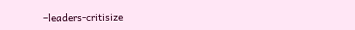–leaders-critisize